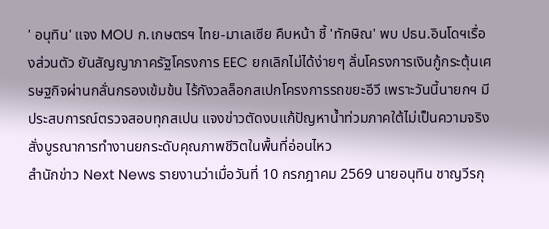' อนุทิน' แจง MOU ก.เกษตรฯ ไทย-มาเลเซีย คืบหน้า ชี้ 'ทักษิณ' พบ ปธน.อินโดฯเรื่องส่วนตัว ยันสัญญาภาครัฐโครงการ EEC ยกเลิกไม่ได้ง่ายๆ ลั่นโครงการเงินกู้กระตุ้นเศรษฐกิจผ่านกลั่นกรองเข้มข้น ไร้กังวลล็อกสเปกโครงการรถขยะอีวี เพราะวันนี้นายกฯ มีประสบการณ์ตรวจสอบทุกสเปน แจงข่าวตัดงบแก้ปัญหาน้ำท่วมภาคใต้ไม่เป็นความจริง สั่งบูรณาการทำงานยกระดับคุณภาพชีวิตในพื้นที่อ่อนไหว
สำนักข่าว Next News รายงานว่าเมื่อวันที่ 10 กรกฎาคม 2569 นายอนุทิน ชาญวีรกุ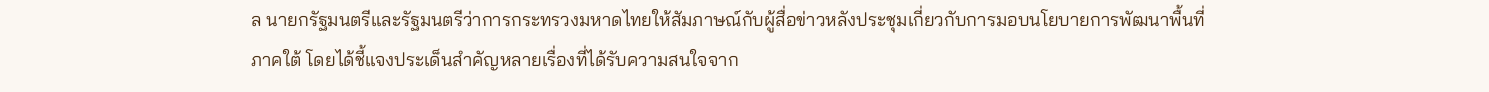ล นายกรัฐมนตรีและรัฐมนตรีว่าการกระทรวงมหาดไทยให้สัมภาษณ์กับผู้สื่อข่าวหลังประชุมเกี่ยวกับการมอบนโยบายการพัฒนาพื้นที่ภาคใต้ โดยได้ชี้แจงประเด็นสำคัญหลายเรื่องที่ได้รับความสนใจจาก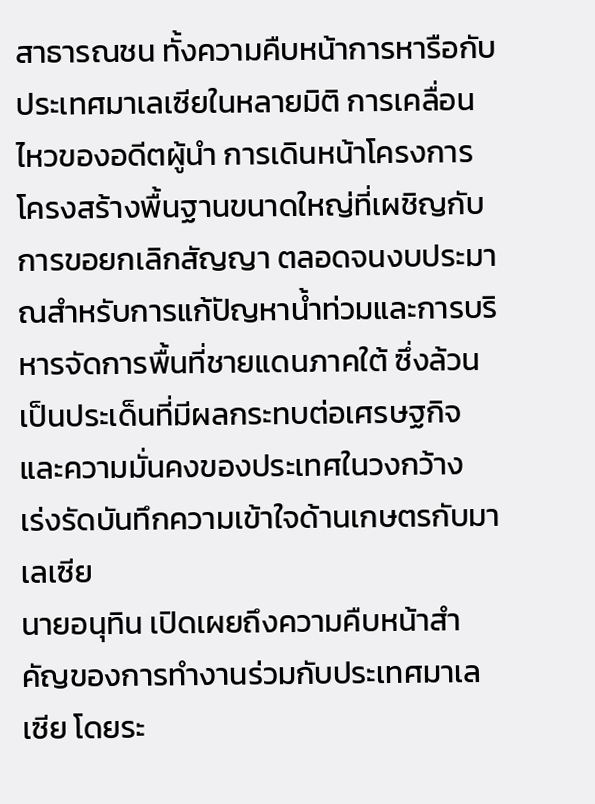สาธารณชน ทั้งความคืบหน้าการหารือกับประเทศมาเลเซียในหลายมิติ การเคลื่อนไหวของอดีตผู้นำ การเดินหน้าโครงการโครงสร้างพื้นฐานขนาดใหญ่ที่เผชิญกับการขอยกเลิกสัญญา ตลอดจนงบประมาณสำหรับการแก้ปัญหาน้ำท่วมและการบริหารจัดการพื้นที่ชายแดนภาคใต้ ซึ่งล้วนเป็นประเด็นที่มีผลกระทบต่อเศรษฐกิจและความมั่นคงของประเทศในวงกว้าง
เร่งรัดบันทึกความเข้าใจด้านเกษตรกับมาเลเซีย
นายอนุทิน เปิดเผยถึงความคืบหน้าสำคัญของการทำงานร่วมกับประเทศมาเลเซีย โดยระ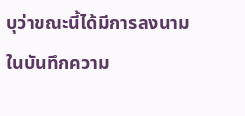บุว่าขณะนี้ได้มีการลงนามในบันทึกความ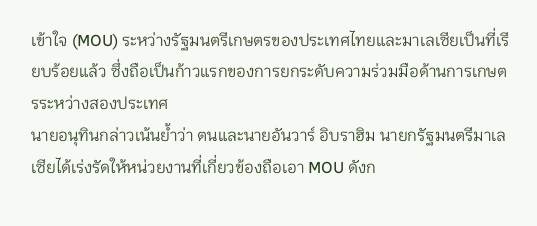เข้าใจ (MOU) ระหว่างรัฐมนตรีเกษตรของประเทศไทยและมาเลเซียเป็นที่เรียบร้อยแล้ว ซึ่งถือเป็นก้าวแรกของการยกระดับความร่วมมือด้านการเกษตรระหว่างสองประเทศ
นายอนุทินกล่าวเน้นย้ำว่า ตนและนายอันวาร์ อิบราฮิม นายกรัฐมนตรีมาเลเซียได้เร่งรัดให้หน่วยงานที่เกี่ยวข้องถือเอา MOU ดังก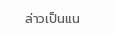ล่าวเป็นแน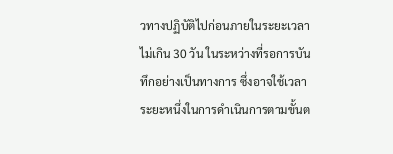วทางปฏิบัติไปก่อนภายในระยะเวลาไม่เกิน 30 วัน ในระหว่างที่รอการบันทึกอย่างเป็นทางการ ซึ่งอาจใช้เวลาระยะหนึ่งในการดำเนินการตามขั้นต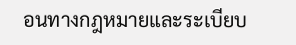อนทางกฎหมายและระเบียบ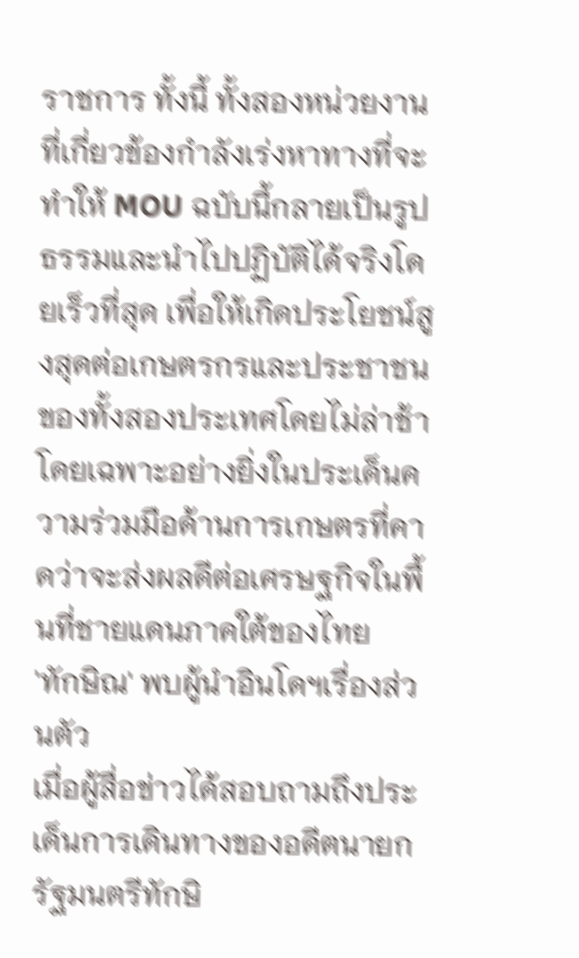ราชการ ทั้งนี้ ทั้งสองหน่วยงานที่เกี่ยวข้องกำลังเร่งหาทางที่จะทำให้ MOU ฉบับนี้กลายเป็นรูปธรรมและนำไปปฏิบัติได้จริงโดยเร็วที่สุด เพื่อให้เกิดประโยชน์สูงสุดต่อเกษตรกรและประชาชนของทั้งสองประเทศโดยไม่ล่าช้า โดยเฉพาะอย่างยิ่งในประเด็นความร่วมมือด้านการเกษตรที่คาดว่าจะส่งผลดีต่อเศรษฐกิจในพื้นที่ชายแดนภาคใต้ของไทย
'ทักษิณ' พบผู้นำอินโดฯเรื่องส่วนตัว
เมื่อผู้สื่อข่าวได้สอบถามถึงประเด็นการเดินทางของอดีตนายกรัฐมนตรีทักษิ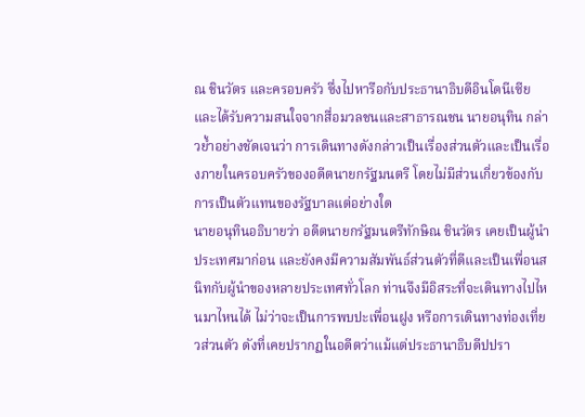ณ ชินวัตร และครอบครัว ซึ่งไปหารือกับประธานาธิบดีอินโดนีเซีย และได้รับความสนใจจากสื่อมวลชนและสาธารณชน นายอนุทิน กล่าวย้ำอย่างชัดเจนว่า การเดินทางดังกล่าวเป็นเรื่องส่วนตัวและเป็นเรื่องภายในครอบครัวของอดีตนายกรัฐมนตรี โดยไม่มีส่วนเกี่ยวข้องกับการเป็นตัวแทนของรัฐบาลแต่อย่างใด
นายอนุทินอธิบายว่า อดีตนายกรัฐมนตรีทักษิณ ชินวัตร เคยเป็นผู้นำประเทศมาก่อน และยังคงมีความสัมพันธ์ส่วนตัวที่ดีและเป็นเพื่อนสนิทกับผู้นำของหลายประเทศทั่วโลก ท่านจึงมีอิสระที่จะเดินทางไปไหนมาไหนได้ ไม่ว่าจะเป็นการพบปะเพื่อนฝูง หรือการเดินทางท่องเที่ยวส่วนตัว ดังที่เคยปรากฏในอดีตว่าแม้แต่ประธานาธิบดีปปรา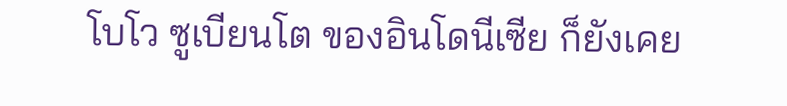โบโว ซูเบียนโต ของอินโดนีเซีย ก็ยังเคย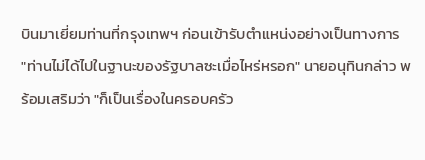บินมาเยี่ยมท่านที่กรุงเทพฯ ก่อนเข้ารับตำแหน่งอย่างเป็นทางการ
"ท่านไม่ได้ไปในฐานะของรัฐบาลซะเมื่อไหร่หรอก" นายอนุทินกล่าว พร้อมเสริมว่า "ก็เป็นเรื่องในครอบครัว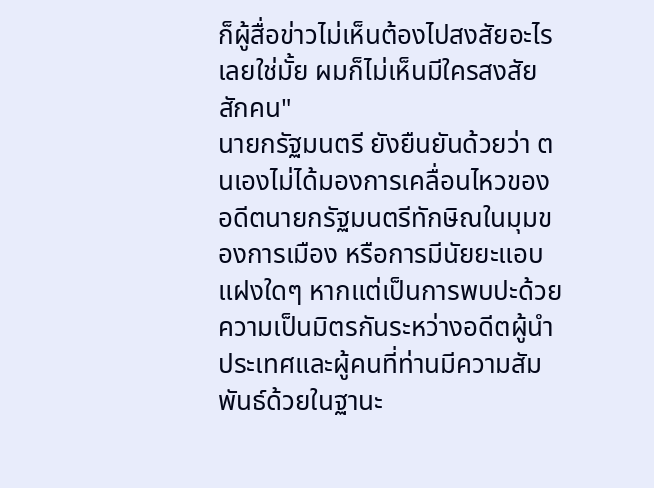ก็ผู้สื่อข่าวไม่เห็นต้องไปสงสัยอะไรเลยใช่มั้ย ผมก็ไม่เห็นมีใครสงสัยสักคน"
นายกรัฐมนตรี ยังยืนยันด้วยว่า ตนเองไม่ได้มองการเคลื่อนไหวของอดีตนายกรัฐมนตรีทักษิณในมุมของการเมือง หรือการมีนัยยะแอบแฝงใดๆ หากแต่เป็นการพบปะด้วยความเป็นมิตรกันระหว่างอดีตผู้นำประเทศและผู้คนที่ท่านมีความสัมพันธ์ด้วยในฐานะ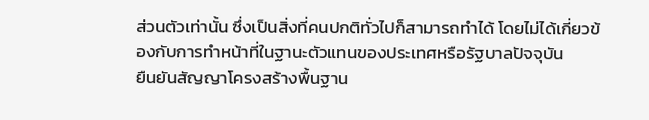ส่วนตัวเท่านั้น ซึ่งเป็นสิ่งที่คนปกติทั่วไปก็สามารถทำได้ โดยไม่ได้เกี่ยวข้องกับการทำหน้าที่ในฐานะตัวแทนของประเทศหรือรัฐบาลปัจจุบัน
ยืนยันสัญญาโครงสร้างพื้นฐาน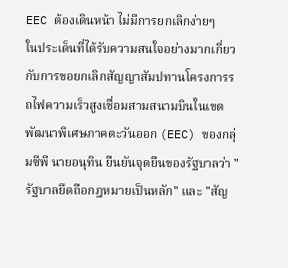EEC ต้องเดินหน้า ไม่มีการยกเลิกง่ายๆ
ในประเด็นที่ได้รับความสนใจอย่างมากเกี่ยวกับการขอยกเลิกสัญญาสัมปทานโครงการรถไฟความเร็วสูงเชื่อมสามสนามบินในเขตพัฒนาพิเศษภาคตะวันออก (EEC) ของกลุ่มซีพี นายอนุทิน ยืนยันจุดยืนของรัฐบาลว่า "รัฐบาลยึดถือกฎหมายเป็นหลัก" และ "สัญ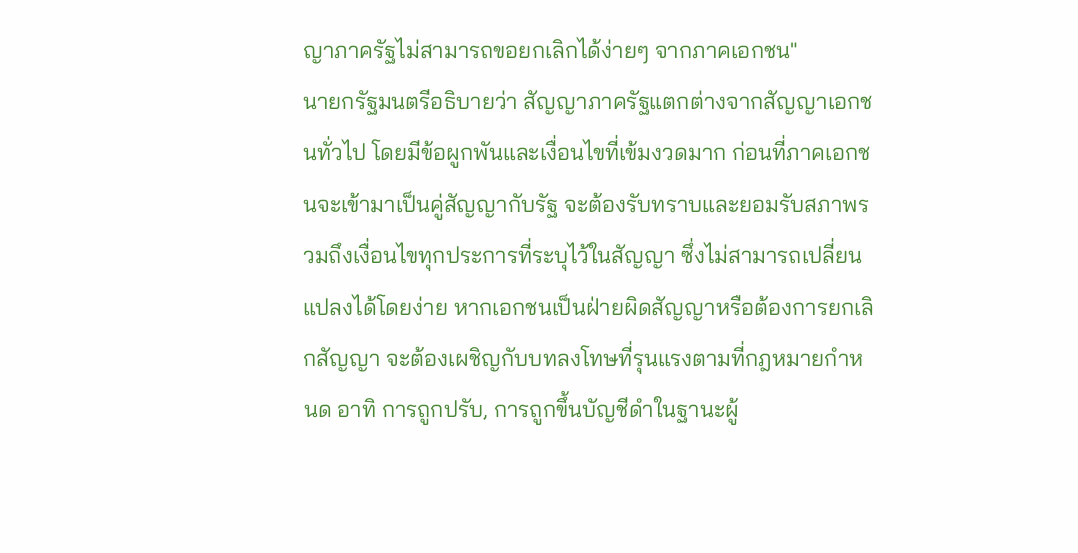ญาภาครัฐไม่สามารถขอยกเลิกได้ง่ายๆ จากภาคเอกชน"
นายกรัฐมนตรีอธิบายว่า สัญญาภาครัฐแตกต่างจากสัญญาเอกชนทั่วไป โดยมีข้อผูกพันและเงื่อนไขที่เข้มงวดมาก ก่อนที่ภาคเอกชนจะเข้ามาเป็นคู่สัญญากับรัฐ จะต้องรับทราบและยอมรับสภาพรวมถึงเงื่อนไขทุกประการที่ระบุไว้ในสัญญา ซึ่งไม่สามารถเปลี่ยนแปลงได้โดยง่าย หากเอกชนเป็นฝ่ายผิดสัญญาหรือต้องการยกเลิกสัญญา จะต้องเผชิญกับบทลงโทษที่รุนแรงตามที่กฎหมายกำหนด อาทิ การถูกปรับ, การถูกขึ้นบัญชีดำในฐานะผู้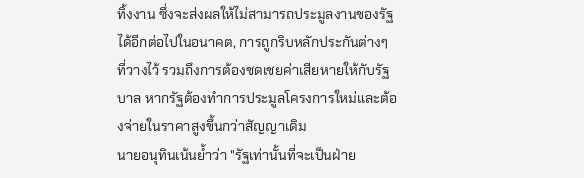ทิ้งงาน ซึ่งจะส่งผลให้ไม่สามารถประมูลงานของรัฐได้อีกต่อไปในอนาคต, การถูกริบหลักประกันต่างๆ ที่วางไว้ รวมถึงการต้องชดเชยค่าเสียหายให้กับรัฐบาล หากรัฐต้องทำการประมูลโครงการใหม่และต้องจ่ายในราคาสูงขึ้นกว่าสัญญาเดิม
นายอนุทินเน้นย้ำว่า "รัฐเท่านั้นที่จะเป็นฝ่าย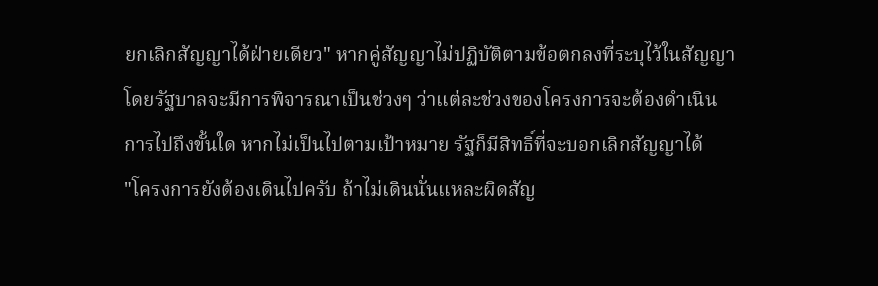ยกเลิกสัญญาได้ฝ่ายเดียว" หากคู่สัญญาไม่ปฏิบัติตามข้อตกลงที่ระบุไว้ในสัญญา โดยรัฐบาลจะมีการพิจารณาเป็นช่วงๆ ว่าแต่ละช่วงของโครงการจะต้องดำเนินการไปถึงขั้นใด หากไม่เป็นไปตามเป้าหมาย รัฐก็มีสิทธิ์ที่จะบอกเลิกสัญญาได้
"โครงการยังต้องเดินไปครับ ถ้าไม่เดินนั่นแหละผิดสัญ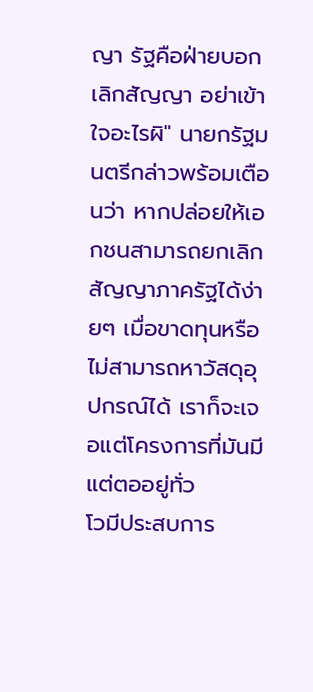ญา รัฐคือฝ่ายบอกเลิกสัญญา อย่าเข้าใจอะไรผิ" นายกรัฐมนตรีกล่าวพร้อมเตือนว่า หากปล่อยให้เอกชนสามารถยกเลิกสัญญาภาครัฐได้ง่ายๆ เมื่อขาดทุนหรือไม่สามารถหาวัสดุอุปกรณ์ได้ เราก็จะเจอแต่โครงการที่มันมีแต่ตออยู่ทั่ว
โวมีประสบการ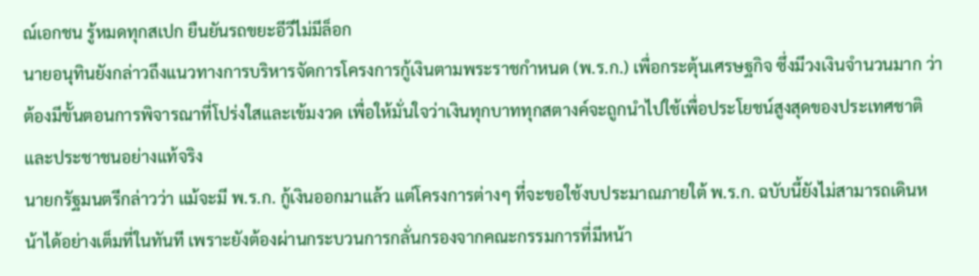ณ์เอกชน รู้หมดทุกสเปก ยืนยันรถขยะอีวีไม่มีล็อก
นายอนุทินยังกล่าวถึงแนวทางการบริหารจัดการโครงการกู้เงินตามพระราชกำหนด (พ.ร.ก.) เพื่อกระตุ้นเศรษฐกิจ ซึ่งมีวงเงินจำนวนมาก ว่าต้องมีขั้นตอนการพิจารณาที่โปร่งใสและเข้มงวด เพื่อให้มั่นใจว่าเงินทุกบาททุกสตางค์จะถูกนำไปใช้เพื่อประโยชน์สูงสุดของประเทศชาติและประชาชนอย่างแท้จริง
นายกรัฐมนตรีกล่าวว่า แม้จะมี พ.ร.ก. กู้เงินออกมาแล้ว แต่โครงการต่างๆ ที่จะขอใช้งบประมาณภายใต้ พ.ร.ก. ฉบับนี้ยังไม่สามารถเดินหน้าได้อย่างเต็มที่ในทันที เพราะยังต้องผ่านกระบวนการกลั่นกรองจากคณะกรรมการที่มีหน้า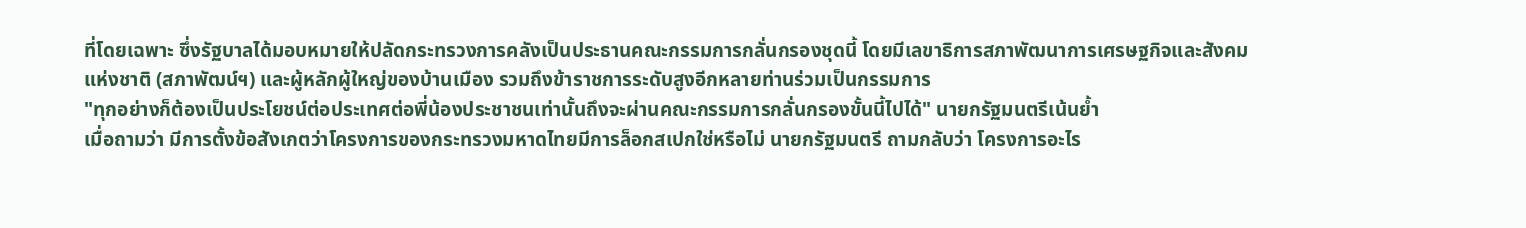ที่โดยเฉพาะ ซึ่งรัฐบาลได้มอบหมายให้ปลัดกระทรวงการคลังเป็นประธานคณะกรรมการกลั่นกรองชุดนี้ โดยมีเลขาธิการสภาพัฒนาการเศรษฐกิจและสังคมแห่งชาติ (สภาพัฒน์ฯ) และผู้หลักผู้ใหญ่ของบ้านเมือง รวมถึงข้าราชการระดับสูงอีกหลายท่านร่วมเป็นกรรมการ
"ทุกอย่างก็ต้องเป็นประโยชน์ต่อประเทศต่อพี่น้องประชาชนเท่านั้นถึงจะผ่านคณะกรรมการกลั่นกรองขั้นนี้ไปได้" นายกรัฐมนตรีเน้นย้ำ
เมื่อถามว่า มีการตั้งข้อสังเกตว่าโครงการของกระทรวงมหาดไทยมีการล็อกสเปกใช่หรือไม่ นายกรัฐมนตรี ถามกลับว่า โครงการอะไร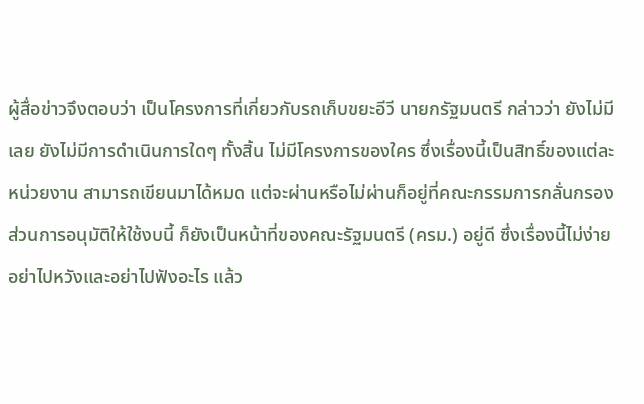ผู้สื่อข่าวจึงตอบว่า เป็นโครงการที่เกี่ยวกับรถเก็บขยะอีวี นายกรัฐมนตรี กล่าวว่า ยังไม่มีเลย ยังไม่มีการดำเนินการใดๆ ทั้งสิ้น ไม่มีโครงการของใคร ซึ่งเรื่องนี้เป็นสิทธิ์ของแต่ละหน่วยงาน สามารถเขียนมาได้หมด แต่จะผ่านหรือไม่ผ่านก็อยู่ที่คณะกรรมการกลั่นกรอง ส่วนการอนุมัติให้ใช้งบนี้ ก็ยังเป็นหน้าที่ของคณะรัฐมนตรี (ครม.) อยู่ดี ซึ่งเรื่องนี้ไม่ง่าย อย่าไปหวังและอย่าไปฟังอะไร แล้ว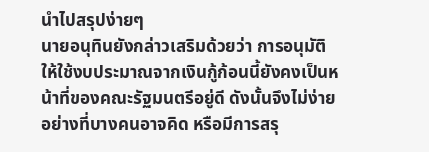นำไปสรุปง่ายๆ
นายอนุทินยังกล่าวเสริมด้วยว่า การอนุมัติให้ใช้งบประมาณจากเงินกู้ก้อนนี้ยังคงเป็นหน้าที่ของคณะรัฐมนตรีอยู่ดี ดังนั้นจึงไม่ง่ายอย่างที่บางคนอาจคิด หรือมีการสรุ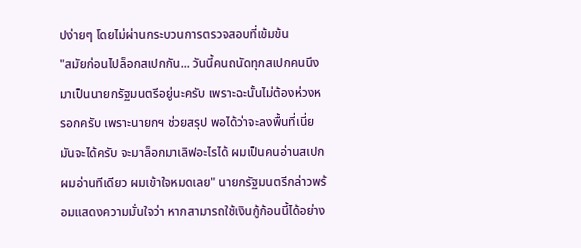ปง่ายๆ โดยไม่ผ่านกระบวนการตรวจสอบที่เข้มข้น
"สมัยก่อนไปล็อกสเปกกัน... วันนี้คนถนัดทุกสเปกคนนึงมาเป็นนายกรัฐมนตรีอยู่นะครับ เพราะฉะนั้นไม่ต้องห่วงหรอกครับ เพราะนายกฯ ช่วยสรุป พอได้ว่าจะลงพื้นที่เนี่ยมันจะได้ครับ จะมาล็อกมาเลิฟอะไรได้ ผมเป็นคนอ่านสเปก ผมอ่านทีเดียว ผมเข้าใจหมดเลย" นายกรัฐมนตรีกล่าวพร้อมแสดงความมั่นใจว่า หากสามารถใช้เงินกู้ก้อนนี้ได้อย่าง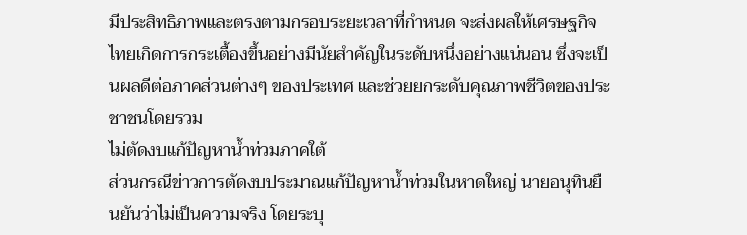มีประสิทธิภาพและตรงตามกรอบระยะเวลาที่กำหนด จะส่งผลให้เศรษฐกิจไทยเกิดการกระเตื้องขึ้นอย่างมีนัยสำคัญในระดับหนึ่งอย่างแน่นอน ซึ่งจะเป็นผลดีต่อภาคส่วนต่างๆ ของประเทศ และช่วยยกระดับคุณภาพชีวิตของประชาชนโดยรวม
ไม่ตัดงบแก้ปัญหาน้ำท่วมภาคใต้
ส่วนกรณีข่าวการตัดงบประมาณแก้ปัญหาน้ำท่วมในหาดใหญ่ นายอนุทินยืนยันว่าไม่เป็นความจริง โดยระบุ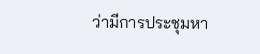ว่ามีการประชุมหา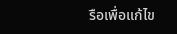รือเพื่อแก้ไข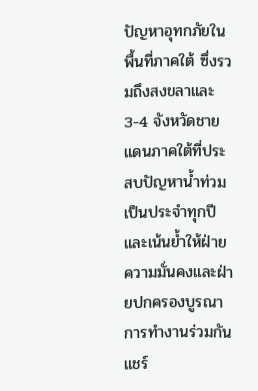ปัญหาอุทกภัยในพื้นที่ภาคใต้ ซึ่งรวมถึงสงขลาและ 3-4 จังหวัดชายแดนภาคใต้ที่ประสบปัญหาน้ำท่วมเป็นประจำทุกปี และเน้นย้ำให้ฝ่ายความมั่นคงและฝ่ายปกครองบูรณาการทำงานร่วมกัน แชร์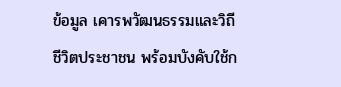ข้อมูล เคารพวัฒนธรรมและวิถีชีวิตประชาชน พร้อมบังคับใช้ก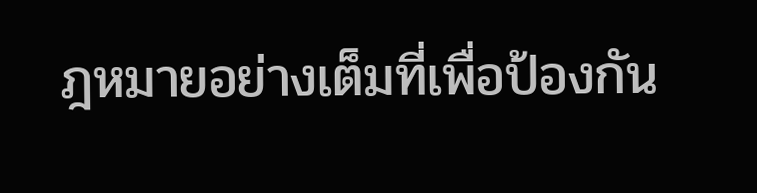ฎหมายอย่างเต็มที่เพื่อป้องกัน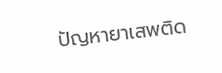ปัญหายาเสพติด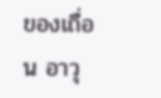ของเถื่อน อาวุ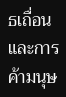ธเถื่อน และการค้ามนุษ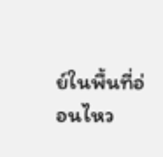ย์ในพื้นที่อ่อนไหว